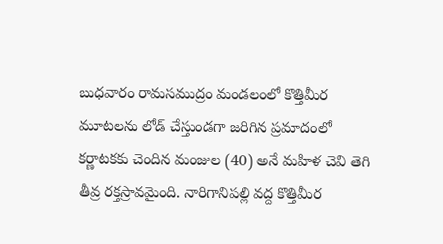బుధవారం రామసముద్రం మండలంలో కొత్తిమీర మూటలను లోడ్ చేస్తుండగా జరిగిన ప్రమాదంలో కర్ణాటకకు చెందిన మంజుల (40) అనే మహిళ చెవి తెగి తీవ్ర రక్తస్రావమైంది. నారిగానిపల్లి వద్ద కొత్తిమీర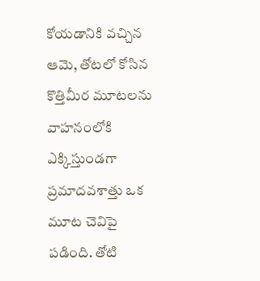కోయడానికి వచ్చిన ఆమె, తోటలో కోసిన కొత్తిమీర మూటలను వాహనంలోకి ఎక్కిస్తుండగా ప్రమాదవశాత్తు ఒక మూట చెవిపై పడింది. తోటి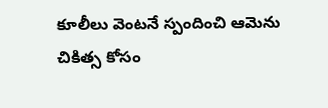కూలీలు వెంటనే స్పందించి ఆమెను చికిత్స కోసం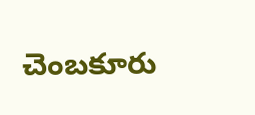చెంబకూరు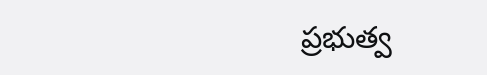ప్రభుత్వ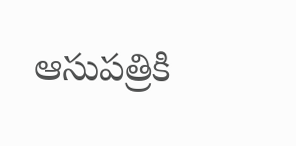ఆసుపత్రికి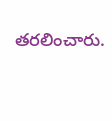తరలించారు.